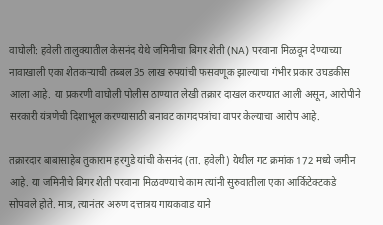वाघोली: हवेली तालुक्यातील केसनंद येथे जमिनीचा बिगर शेती (NA) परवाना मिळवून देण्याच्या नावाखाली एका शेतकऱ्याची तब्बल 35 लाख रुपयांची फसवणूक झाल्याचा गंभीर प्रकार उघडकीस आला आहे. या प्रकरणी वाघोली पोलीस ठाण्यात लेखी तक्रार दाखल करण्यात आली असून, आरोपीने सरकारी यंत्रणेची दिशाभूल करण्यासाठी बनावट कागदपत्रांचा वापर केल्याचा आरोप आहे.

तक्रारदार बाबासाहेब तुकाराम हरगुडे यांची केसनंद (ता. हवेली) येथील गट क्रमांक 172 मध्ये जमीन आहे. या जमिनीचे बिगर शेती परवाना मिळवण्याचे काम त्यांनी सुरुवातीला एका आर्किटेक्टकडे सोपवले होते. मात्र, त्यानंतर अरुण दत्तात्रय गायकवाड याने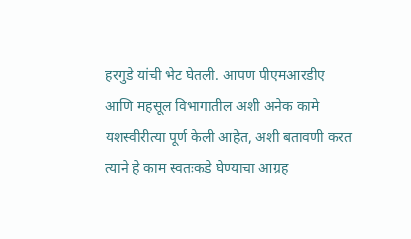हरगुडे यांची भेट घेतली. आपण पीएमआरडीए आणि महसूल विभागातील अशी अनेक कामे यशस्वीरीत्या पूर्ण केली आहेत, अशी बतावणी करत त्याने हे काम स्वतःकडे घेण्याचा आग्रह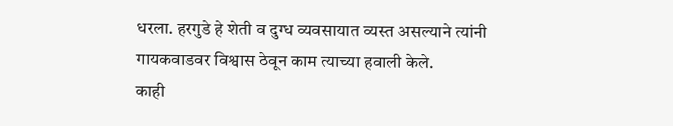धरला. हरगुडे हे शेती व दुग्ध व्यवसायात व्यस्त असल्याने त्यांनी गायकवाडवर विश्वास ठेवून काम त्याच्या हवाली केले.
काही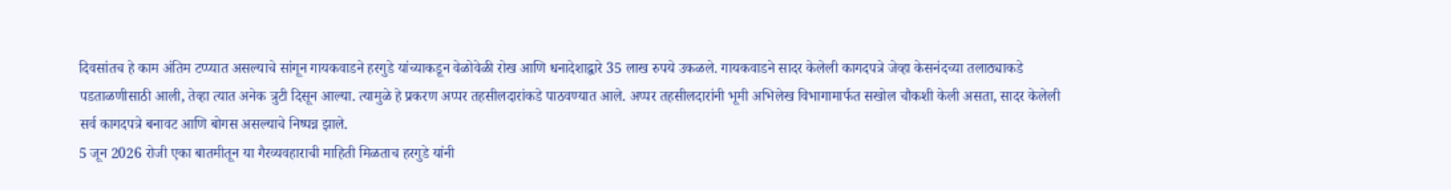दिवसांतच हे काम अंतिम टप्प्यात असल्याचे सांगून गायकवाडने हरगुडे यांच्याकडून वेळोवेळी रोख आणि धनादेशाद्वारे 35 लाख रुपये उकळले. गायकवाडने सादर केलेली कागदपत्रे जेव्हा केसनंदच्या तलाठ्याकडे पडताळणीसाठी आली, तेव्हा त्यात अनेक त्रुटी दिसून आल्या. त्यामुळे हे प्रकरण अप्पर तहसीलदारांकडे पाठवण्यात आले. अप्पर तहसीलदारांनी भूमी अभिलेख विभागामार्फत सखोल चौकशी केली असता, सादर केलेली सर्व कागदपत्रे बनावट आणि बोगस असल्याचे निष्पन्न झाले.
5 जून 2026 रोजी एका बातमीतून या गैरव्यवहाराची माहिती मिळताच हरगुडे यांनी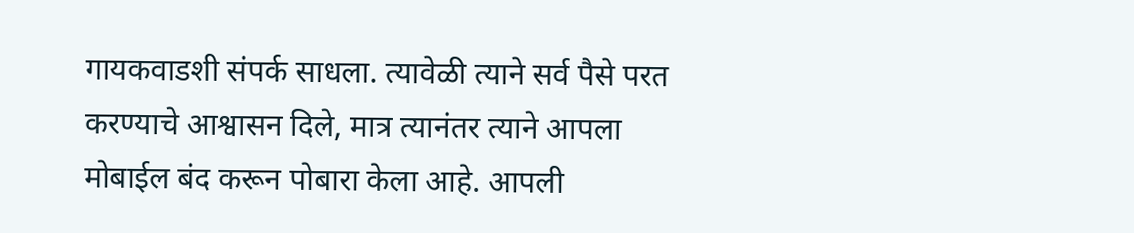गायकवाडशी संपर्क साधला. त्यावेळी त्याने सर्व पैसे परत करण्याचे आश्वासन दिले, मात्र त्यानंतर त्याने आपला मोबाईल बंद करून पोबारा केला आहे. आपली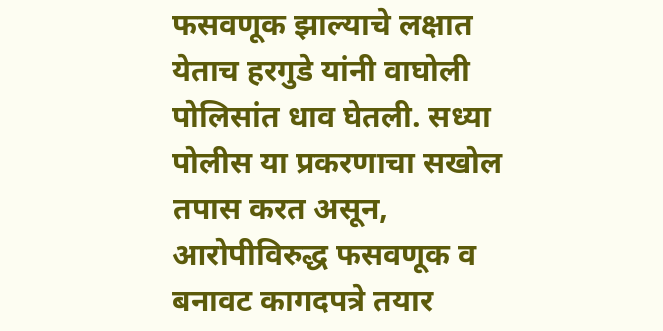फसवणूक झाल्याचे लक्षात येताच हरगुडे यांनी वाघोली पोलिसांत धाव घेतली. सध्या पोलीस या प्रकरणाचा सखोल तपास करत असून, आरोपीविरुद्ध फसवणूक व बनावट कागदपत्रे तयार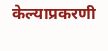केल्याप्रकरणी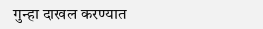गुन्हा दाखल करण्यात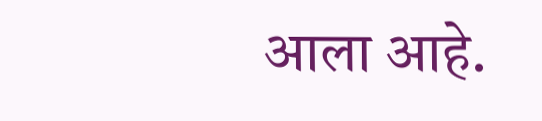आला आहे.